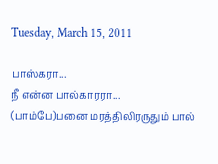Tuesday, March 15, 2011

பாஸ்கரா...
நீ என்ன பால்காரரா...
(பாம்பே)பனை மரத்திலிரருதும் பால்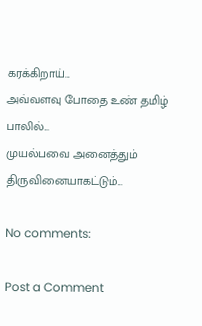கரக்கிறாய்...
அவ்வளவு போதை உண் தமிழ் பாலில்...
முயல்பவை அனைத்தும் திருவினையாகட்டும்...

No comments:

Post a Comment